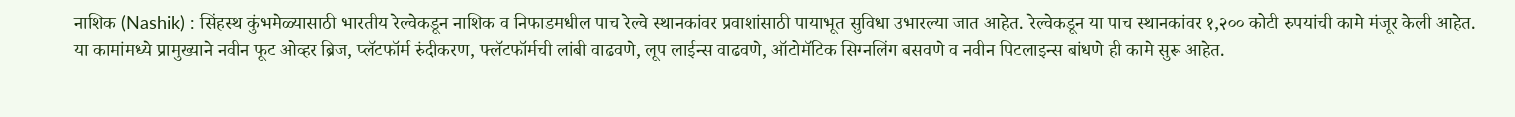नाशिक (Nashik) : सिंहस्थ कुंभमेळ्यासाठी भारतीय रेल्वेकडून नाशिक व निफाडमधील पाच रेल्वे स्थानकांवर प्रवाशांसाठी पायाभूत सुविधा उभारल्या जात आहेत. रेल्वेकडून या पाच स्थानकांवर १,२०० कोटी रुपयांची कामे मंजूर केली आहेत.
या कामांमध्ये प्रामुख्याने नवीन फूट ओव्हर ब्रिज, प्लॅटफॉर्म रुंदीकरण, फ्लॅटफॉर्मची लांबी वाढवणे, लूप लाईन्स वाढवणे, ऑटोमॅटिक सिग्नलिंग बसवणे व नवीन पिटलाइन्स बांधणे ही कामे सुरू आहेत.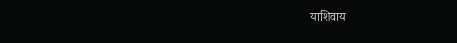याशिवाय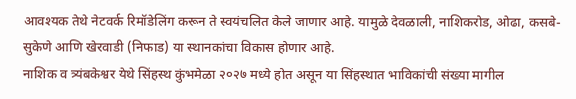आवश्यक तेथे नेटवर्क रिमॉडेलिंग करून ते स्वयंचलित केले जाणार आहे. यामुळे देवळाली, नाशिकरोड, ओढा, कसबे-सुकेणे आणि खेरवाडी (निफाड) या स्थानकांचा विकास होणार आहे.
नाशिक व त्र्यंबकेश्वर येथे सिंहस्थ कुंभमेळा २०२७ मध्ये होत असून या सिंहस्थात भाविकांची संख्या मागील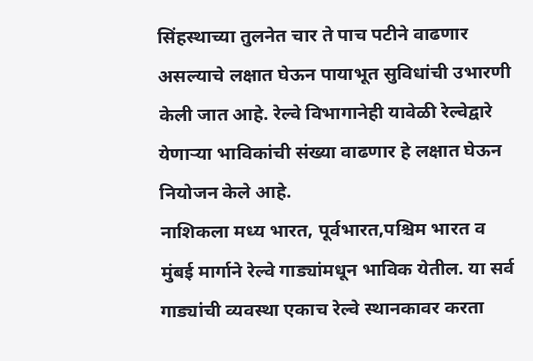सिंहस्थाच्या तुलनेत चार ते पाच पटीने वाढणार असल्याचे लक्षात घेऊन पायाभूत सुविधांची उभारणी केली जात आहे. रेल्वे विभागानेही यावेळी रेल्वेद्वारे येणाऱ्या भाविकांची संख्या वाढणार हे लक्षात घेऊन नियोजन केले आहे.
नाशिकला मध्य भारत, पूर्वभारत,पश्चिम भारत व मुंबई मार्गाने रेल्वे गाड्यांमधून भाविक येतील. या सर्व गाड्यांची व्यवस्था एकाच रेल्वे स्थानकावर करता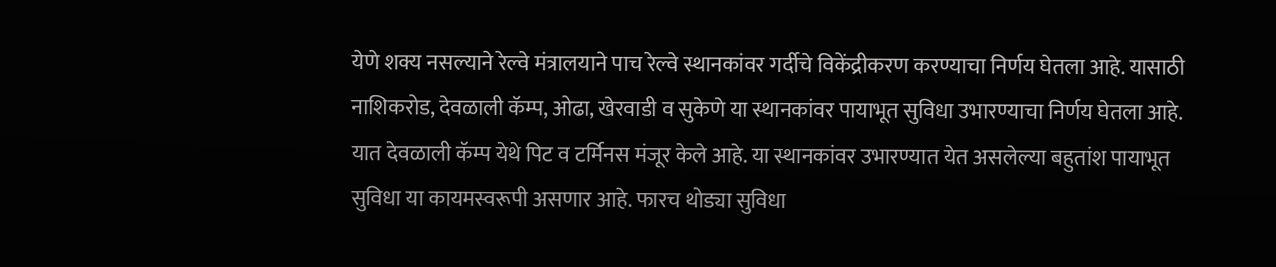येणे शक्य नसल्याने रेल्वे मंत्रालयाने पाच रेल्वे स्थानकांवर गर्दीचे विकेंद्रीकरण करण्याचा निर्णय घेतला आहे. यासाठी नाशिकरोड, देवळाली कॅम्प, ओढा, खेरवाडी व सुकेणे या स्थानकांवर पायाभूत सुविधा उभारण्याचा निर्णय घेतला आहे.
यात देवळाली कॅम्प येथे पिट व टर्मिनस मंजूर केले आहे. या स्थानकांवर उभारण्यात येत असलेल्या बहुतांश पायाभूत सुविधा या कायमस्वरूपी असणार आहे. फारच थोड्या सुविधा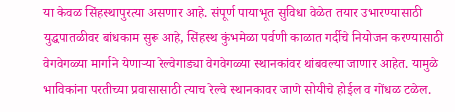या केवळ सिंहस्थापुरत्या असणार आहे. संपूर्ण पायाभूत सुविधा वेळेत तयार उभारण्यासाठी युद्धपातळीवर बांधकाम सुरू आहे, सिंहस्थ कुंभमेळा पर्वणी काळात गर्दीचे नियोजन करण्यासाठी वेगवेगळ्या मार्गाने येणाऱ्या रेल्वेगाड्या वेगवेगळ्या स्थानकांवर थांबवल्या जाणार आहेत. यामुळे भाविकांना परतीच्या प्रवासासाठी त्याच रेल्वे स्थानकावर जाणे सोयीचे होईल व गोंधळ टळेल.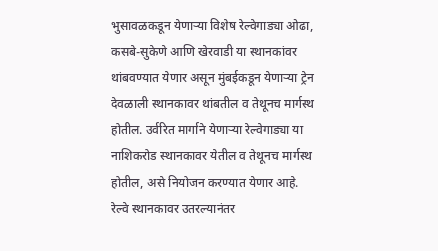भुसावळकडून येणाऱ्या विशेष रेल्वेगाड्या ओढा, कसबे-सुकेणे आणि खेरवाडी या स्थानकांवर थांबवण्यात येणार असून मुंबईकडून येणाऱ्या ट्रेन देवळाली स्थानकावर थांबतील व तेथूनच मार्गस्थ होतील. उर्वरित मार्गाने येणाऱ्या रेल्वेगाड्या या नाशिकरोड स्थानकावर येतील व तेथूनच मार्गस्थ होतील, असे नियोजन करण्यात येणार आहे.
रेल्वे स्थानकावर उतरल्यानंतर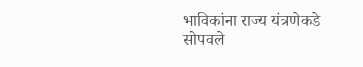भाविकांना राज्य यंत्रणेकडे सोपवले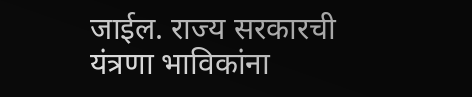जाईल. राज्य सरकारची यंत्रणा भाविकांना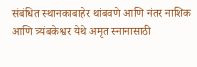संबंधित स्थानकाबाहेर थांबवणे आणि नंतर नाशिक आणि त्र्यंबकेश्वर येथे अमृत स्नानासाठी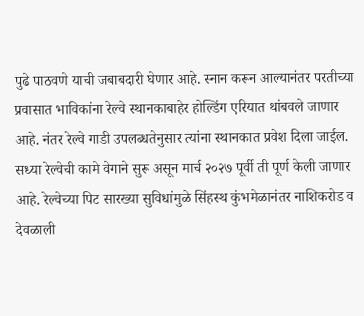पुढे पाठवणे याची जबाबदारी घेणार आहे. स्नान करून आल्यानंतर परतीच्या प्रवासात भाविकांना रेल्वे स्थानकाबाहेर होल्डिंग एरियात थांबवले जाणार आहे. नंतर रेल्वे गाडी उपलब्धतेनुसार त्यांना स्थानकात प्रवेश दिला जाईल.
सध्या रेल्वेची कामे वेगाने सुरू असून मार्च २०२७ पूर्वी ती पूर्ण केली जाणार आहे. रेल्वेच्या पिट सारख्या सुविधांमुळे सिंहस्थ कुंभमेळानंतर नाशिकरोड व देवळाली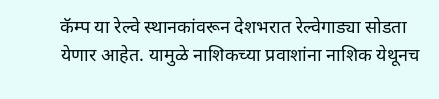कॅम्प या रेल्वे स्थानकांवरून देशभरात रेल्वेगाड्या सोडता येणार आहेत. यामुळे नाशिकच्या प्रवाशांना नाशिक येथूनच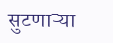सुटणाऱ्या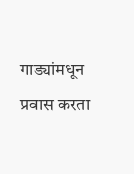गाड्यांमधून प्रवास करता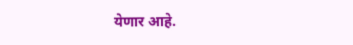येणार आहे.